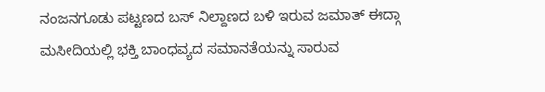ನಂಜನಗೂಡು ಪಟ್ಟಣದ ಬಸ್ ನಿಲ್ದಾಣದ ಬಳಿ ಇರುವ ಜಮಾತ್ ಈದ್ಗಾ ಮಸೀದಿಯಲ್ಲಿ ಭಕ್ತಿ ಬಾಂಧವ್ಯದ ಸಮಾನತೆಯನ್ನು ಸಾರುವ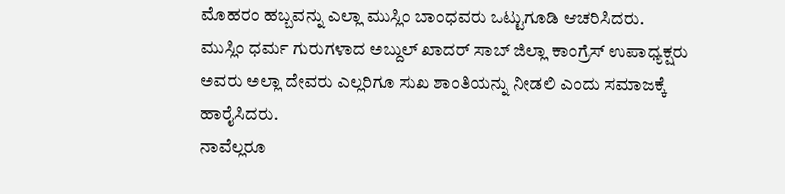ಮೊಹರಂ ಹಬ್ಬವನ್ನು ಎಲ್ಲಾ ಮುಸ್ಲಿಂ ಬಾಂಧವರು ಒಟ್ಟುಗೂಡಿ ಆಚರಿಸಿದರು.
ಮುಸ್ಲಿಂ ಧರ್ಮ ಗುರುಗಳಾದ ಅಬ್ದುಲ್ ಖಾದರ್ ಸಾಬ್ ಜಿಲ್ಲಾ ಕಾಂಗ್ರೆಸ್ ಉಪಾಧ್ಯಕ್ಷರು ಅವರು ಅಲ್ಲಾ ದೇವರು ಎಲ್ಲರಿಗೂ ಸುಖ ಶಾಂತಿಯನ್ನು ನೀಡಲಿ ಎಂದು ಸಮಾಜಕ್ಕೆ ಹಾರೈಸಿದರು.
ನಾವೆಲ್ಲರೂ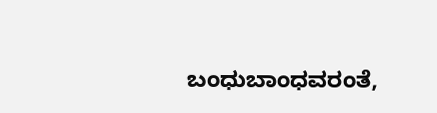ಬಂಧುಬಾಂಧವರಂತೆ,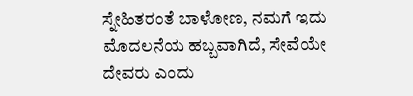ಸ್ನೇಹಿತರಂತೆ ಬಾಳೋಣ, ನಮಗೆ ಇದು ಮೊದಲನೆಯ ಹಬ್ಬವಾಗಿದೆ, ಸೇವೆಯೇ ದೇವರು ಎಂದು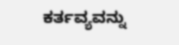ಕರ್ತವ್ಯವನ್ನು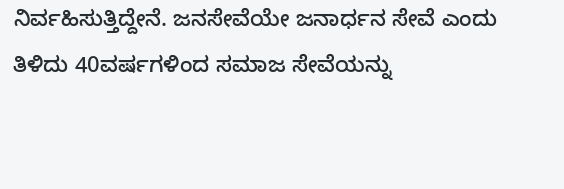ನಿರ್ವಹಿಸುತ್ತಿದ್ದೇನೆ. ಜನಸೇವೆಯೇ ಜನಾರ್ಧನ ಸೇವೆ ಎಂದು ತಿಳಿದು 40ವರ್ಷಗಳಿಂದ ಸಮಾಜ ಸೇವೆಯನ್ನು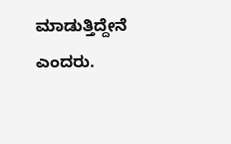ಮಾಡುತ್ತಿದ್ದೇನೆ ಎಂದರು.